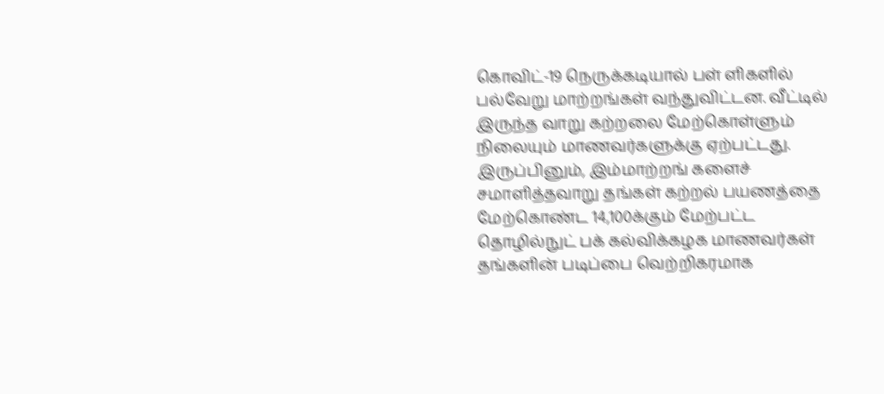கொவிட்-19 நெருக்கடியால் பள் ளிகளில் பல்வேறு மாற்றங்கள் வந்துவிட்டன. வீட்டில் இருந்த வாறு கற்றலை மேற்கொள்ளும் நிலையும் மாணவர்களுக்கு ஏற்பட்டது. இருப்பினும், இம்மாற்றங் களைச் சமாளித்தவாறு தங்கள் கற்றல் பயணத்தை மேற்கொண்ட 14,100க்கும் மேற்பட்ட தொழில்நுட் பக் கல்விக்கழக மாணவர்கள் தங்களின் படிப்பை வெற்றிகரமாக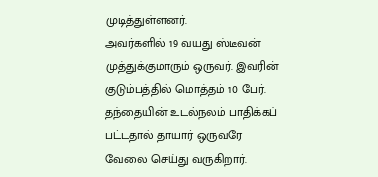முடித்துள்ளனர்.
அவர்களில் 19 வயது ஸ்டீவன் முத்துக்குமாரும் ஒருவர். இவரின் குடும்பத்தில் மொத்தம் 10 பேர். தந்தையின் உடல்நலம் பாதிக்கப் பட்டதால் தாயார் ஒருவரே வேலை செய்து வருகிறார்.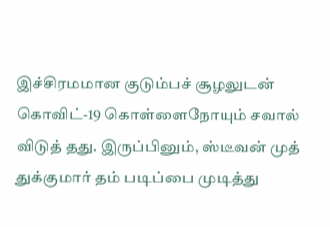இச்சிரமமான குடும்பச் சூழலுடன் கொவிட்-19 கொள்ளைநோயும் சவால் விடுத் தது. இருப்பினும், ஸ்டீவன் முத் துக்குமார் தம் படிப்பை முடித்து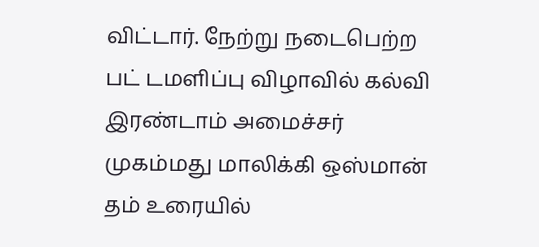விட்டார். நேற்று நடைபெற்ற பட் டமளிப்பு விழாவில் கல்வி இரண்டாம் அமைச்சர் முகம்மது மாலிக்கி ஒஸ்மான் தம் உரையில்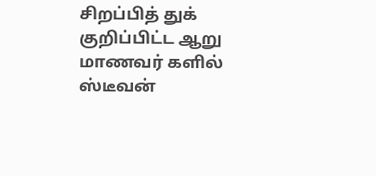சிறப்பித் துக் குறிப்பிட்ட ஆறு மாணவர் களில் ஸ்டீவன்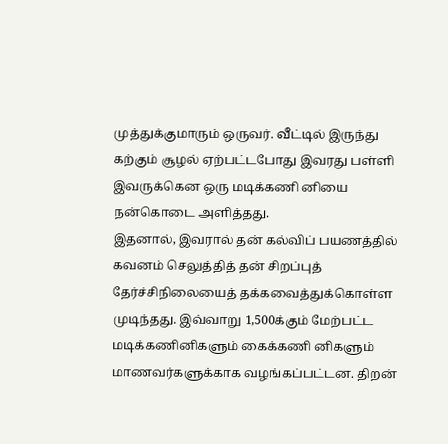முத்துக்குமாரும் ஒருவர். வீட்டில் இருந்து கற்கும் சூழல் ஏற்பட்டபோது இவரது பள்ளி இவருக்கென ஒரு மடிக்கணி னியை நன்கொடை அளித்தது.
இதனால், இவரால் தன் கல்விப் பயணத்தில் கவனம் செலுத்தித் தன் சிறப்புத் தேர்ச்சிநிலையைத் தக்கவைத்துக்கொள்ள முடிந்தது. இவ்வாறு 1,500க்கும் மேற்பட்ட மடிக்கணினிகளும் கைக்கணி னிகளும் மாணவர்களுக்காக வழங்கப்பட்டன. திறன்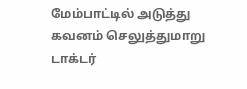மேம்பாட்டில் அடுத்து கவனம் செலுத்துமாறு டாக்டர்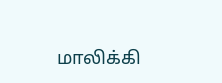மாலிக்கி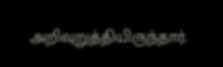அறிவுறுத்தியிருந்தார்.